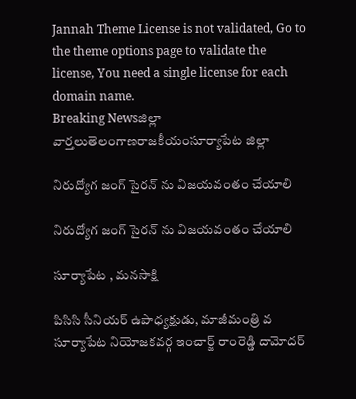Jannah Theme License is not validated, Go to the theme options page to validate the license, You need a single license for each domain name.
Breaking Newsజిల్లా వార్తలుతెలంగాణరాజకీయంసూర్యాపేట జిల్లా

నిరుద్యోగ జంగ్ సైరన్ ను విజయవంతం చేయాలి

నిరుద్యోగ జంగ్ సైరన్ ను విజయవంతం చేయాలి

సూర్యాపేట , మనసాక్షి

పిసిసి సీనియర్ ఉపాధ్యక్షుడు, మాజీమంత్రి వ సూర్యాపేట నియోజకవర్గ ఇంచార్జ్ రాంరెడ్డి దామోదర్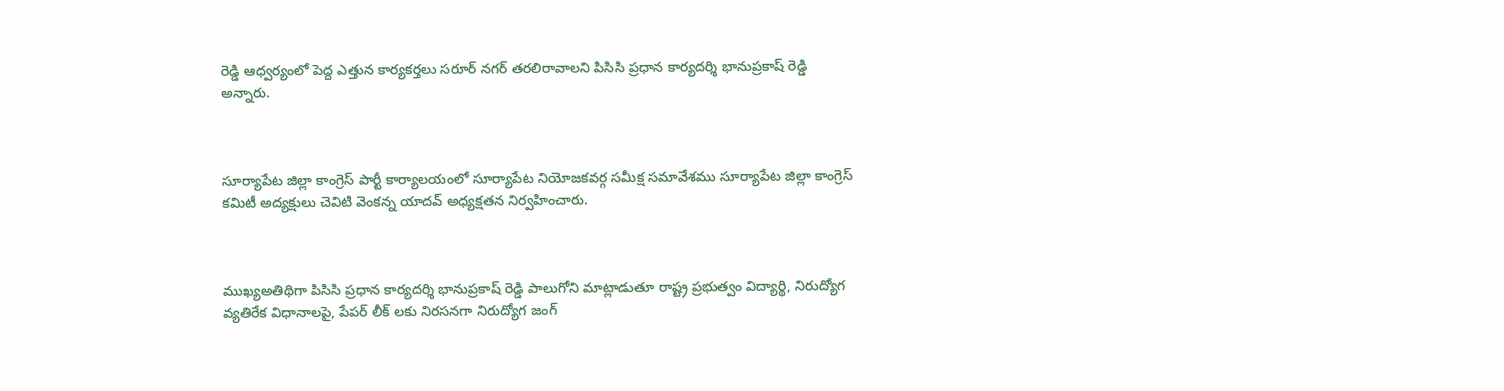రెడ్డి ఆధ్వర్యంలో పెద్ద ఎత్తున కార్యకర్తలు సరూర్ నగర్ తరలిరావాలని పిసిసి ప్రధాన కార్యదర్శి భానుప్రకాష్ రెడ్డి అన్నారు.



సూర్యాపేట జిల్లా కాంగ్రెస్ పార్టీ కార్యాలయంలో సూర్యాపేట నియోజకవర్గ సమీక్ష సమావేశము సూర్యాపేట జిల్లా కాంగ్రెస్ కమిటీ అద్యక్షులు చెవిటి వెంకన్న యాదవ్ అధ్యక్షతన నిర్వహించారు.



ముఖ్యఅతిథిగా పిసిసి ప్రధాన కార్యదర్శి భానుప్రకాష్ రెడ్డి పాలుగోని మాట్లాడుతూ రాష్ట్ర ప్రభుత్వం విద్యార్థి, నిరుద్యోగ వ్యతిరేక విధానాలపై, పేపర్ లీక్ లకు నిరసనగా నిరుద్యోగ జంగ్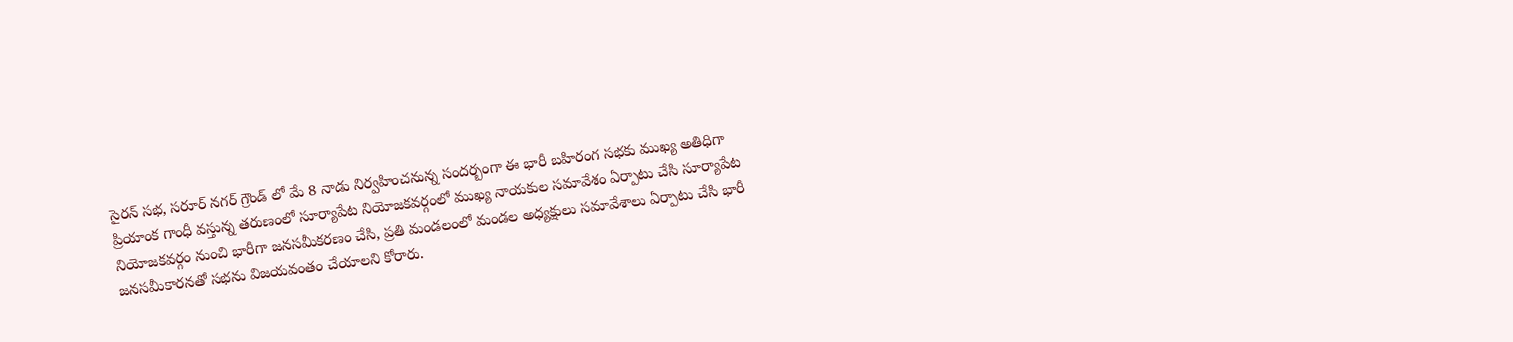సైరన్ సభ, సరూర్ నగర్ గ్రౌండ్ లో మే 8 నాడు నిర్వహించనున్న సందర్బంగా ఈ భారీ బహిరంగ సభకు ముఖ్య అతిధిగా ప్రియాంక గాంధీ వస్తున్న తరుణంలో సూర్యాపేట నియోజకవర్గంలో ముఖ్య నాయకుల సమావేశం ఏర్పాటు చేసి సూర్యాపేట నియోజకవర్గం నుంచి భారీగా జనసమీకరణం చేసి, ప్రతి మండలంలో మండల అధ్యక్షులు సమావేశాలు ఏర్పాటు చేసి భారీ జనసమీకారనతో సభను విజయవంతం చేయాలని కోరారు.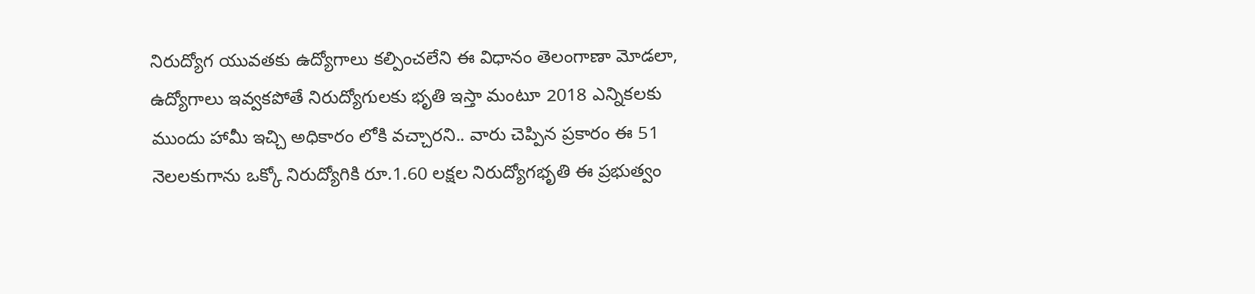నిరుద్యోగ యువతకు ఉద్యోగాలు కల్పించలేని ఈ విధానం తెలంగాణా మోడలా, ఉద్యోగాలు ఇవ్వకపోతే నిరుద్యోగులకు భృతి ఇస్తా మంటూ 2018 ఎన్నికలకు ముందు హామీ ఇచ్చి అధికారం లోకి వచ్చారని.. వారు చెప్పిన ప్రకారం ఈ 51 నెలలకుగాను ఒక్కో నిరుద్యోగికి రూ.1.60 లక్షల నిరుద్యోగభృతి ఈ ప్రభుత్వం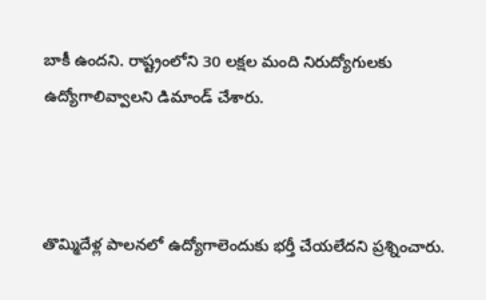బాకీ ఉందని. రాష్ట్రంలోని 30 లక్షల మంది నిరుద్యోగులకు ఉద్యోగాలివ్వాలని డిమాండ్ చేశారు.



తొమ్మిదేళ్ల పాలనలో ఉద్యోగాలెందుకు భర్తీ చేయలేదని ప్రశ్నించారు.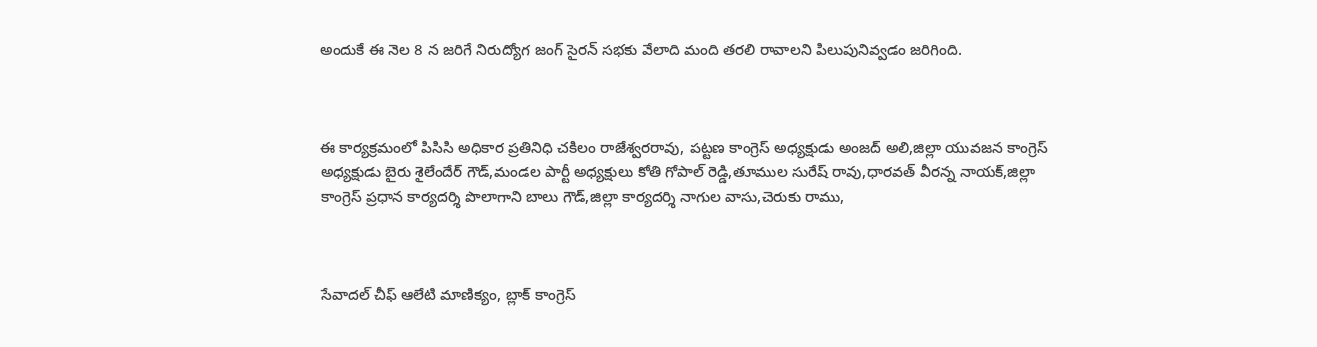అందుకే ఈ నెల 8 న జరిగే నిరుద్యోగ జంగ్ సైరన్ సభకు వేలాది మంది తరలి రావాలని పిలుపునివ్వడం జరిగింది.



ఈ కార్యక్రమంలో పిసిసి అధికార ప్రతినిధి చకిలం రాజేశ్వరరావు, పట్టణ కాంగ్రెస్ అధ్యక్షుడు అంజద్ అలి,జిల్లా యువజన కాంగ్రెస్ అధ్యక్షుడు బైరు శైలేందేర్ గౌడ్,మండల పార్టీ అధ్యక్షులు కోతి గోపాల్ రెడ్డి,తూముల సురేష్ రావు,ధారవత్ వీరన్న నాయక్,జిల్లా కాంగ్రెస్ ప్రధాన కార్యదర్శి పొలాగాని బాలు గౌడ్,జిల్లా కార్యదర్శి నాగుల వాసు,చెరుకు రాము,



సేవాదల్ చీఫ్ ఆలేటి మాణిక్యం, బ్లాక్ కాంగ్రెస్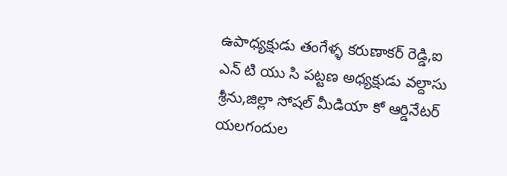ఉపాధ్యక్షుడు తంగేళ్ళ కరుణాకర్ రెడ్డి,ఐ ఎన్ టి యు సి పట్టణ అధ్యక్షుడు వల్దాసు శ్రీను,జిల్లా సోషల్ మీడియా కో ఆర్డినేటర్ యలగందుల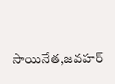సాయినేత,జవహర్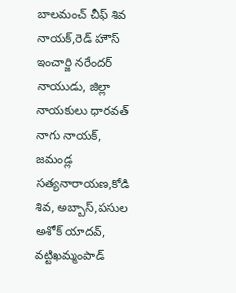బాలమంచ్ చీఫ్ శివ నాయక్,రెడ్ హౌస్ ఇంచార్జి నరేందర్ నాయుడు, జిల్లా నాయకులు ధారవత్ నాగు నాయక్, జమండ్ల సత్యనారాయణ,కోడి శివ, అబ్బాస్,పసుల అశోక్ యాదవ్, వట్టిఖమ్మంపాడ్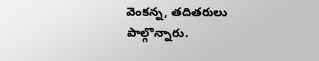వెంకన్న, తదితరులు పాల్గొన్నారు.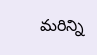మరిన్ని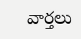వార్తలు